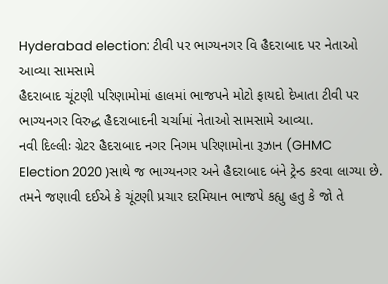Hyderabad election: ટીવી પર ભાગ્યનગર વિ હૈદરાબાદ પર નેતાઓ આવ્યા સામસામે
હૈદરાબાદ ચૂંટણી પરિણામોમાં હાલમાં ભાજપને મોટો ફાયદો દેખાતા ટીવી પર ભાગ્યનગર વિરુદ્ધ હૈદરાબાદની ચર્ચામાં નેતાઓ સામસામે આવ્યા.
નવી દિલ્લીઃ ગ્રેટર હૈદરાબાદ નગર નિગમ પરિણામોના રૂઝાન (GHMC Election 2020 )સાથે જ ભાગ્યનગર અને હૈદરાબાદ બંને ટ્રેન્ડ કરવા લાગ્યા છે. તમને જણાવી દઈએ કે ચૂંટણી પ્રચાર દરમિયાન ભાજપે કહ્યુ હતુ કે જો તે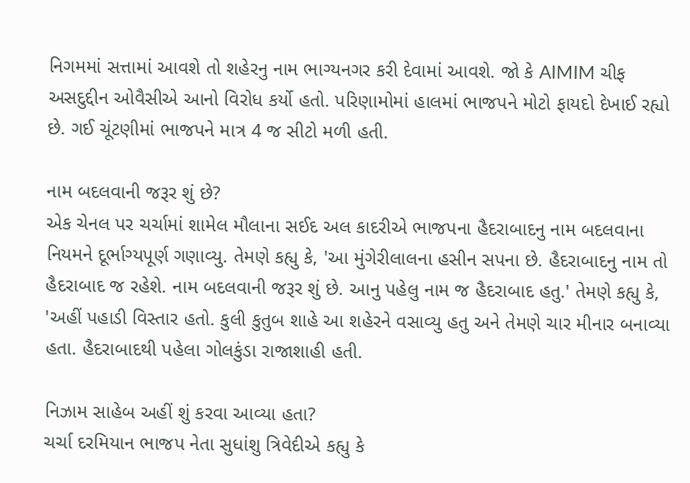નિગમમાં સત્તામાં આવશે તો શહેરનુ નામ ભાગ્યનગર કરી દેવામાં આવશે. જો કે AIMIM ચીફ અસદુદ્દીન ઓવૈસીએ આનો વિરોધ કર્યો હતો. પરિણામોમાં હાલમાં ભાજપને મોટો ફાયદો દેખાઈ રહ્યો છે. ગઈ ચૂંટણીમાં ભાજપને માત્ર 4 જ સીટો મળી હતી.

નામ બદલવાની જરૂર શું છે?
એક ચેનલ પર ચર્ચામાં શામેલ મૌલાના સઈદ અલ કાદરીએ ભાજપના હૈદરાબાદનુ નામ બદલવાના નિયમને દૂર્ભાગ્યપૂર્ણ ગણાવ્યુ. તેમણે કહ્યુ કે, 'આ મુંગેરીલાલના હસીન સપના છે. હૈદરાબાદનુ નામ તો હૈદરાબાદ જ રહેશે. નામ બદલવાની જરૂર શું છે. આનુ પહેલુ નામ જ હૈદરાબાદ હતુ.' તેમણે કહ્યુ કે, 'અહીં પહાડી વિસ્તાર હતો. કુલી કુતુબ શાહે આ શહેરને વસાવ્યુ હતુ અને તેમણે ચાર મીનાર બનાવ્યા હતા. હૈદરાબાદથી પહેલા ગોલકુંડા રાજાશાહી હતી.

નિઝામ સાહેબ અહીં શું કરવા આવ્યા હતા?
ચર્ચા દરમિયાન ભાજપ નેતા સુધાંશુ ત્રિવેદીએ કહ્યુ કે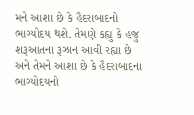મને આશા છે કે હૈદરાબાદનો ભાગ્યોદય થશે. તેમણે કહ્યુ કે હજુ શરૂઆતના રૂઝાન આવી રહ્યા છે અને તેમને આશા છે કે હૈદરાબાદના ભાગ્યોદયનો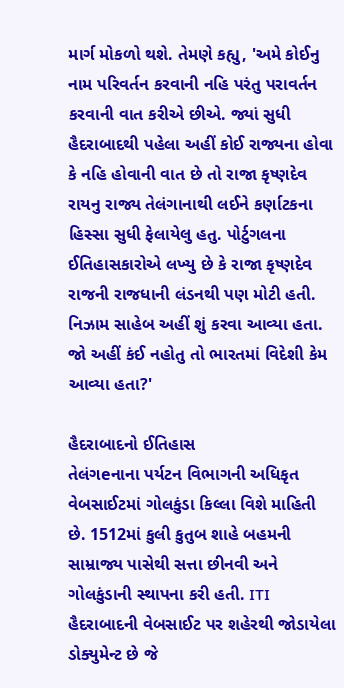માર્ગ મોકળો થશે. તેમણે કહ્યુ, 'અમે કોઈનુ નામ પરિવર્તન કરવાની નહિ પરંતુ પરાવર્તન કરવાની વાત કરીએ છીએ. જ્યાં સુધી હૈદરાબાદથી પહેલા અહીં કોઈ રાજ્યના હોવા કે નહિ હોવાની વાત છે તો રાજા કૃષ્ણદેવ રાયનુ રાજ્ય તેલંગાનાથી લઈને કર્ણાટકના હિસ્સા સુધી ફેલાયેલુ હતુ. પોર્ટુગલના ઈતિહાસકારોએ લખ્યુ છે કે રાજા કૃષ્ણદેવ રાજની રાજધાની લંડનથી પણ મોટી હતી. નિઝામ સાહેબ અહીં શું કરવા આવ્યા હતા. જો અહીં કંઈ નહોતુ તો ભારતમાં વિદેશી કેમ આવ્યા હતા?'

હૈદરાબાદનો ઈતિહાસ
તેલંગeનાના પર્યટન વિભાગની અધિકૃત વેબસાઈટમાં ગોલકુંડા કિલ્લા વિશે માહિતી છે. 1512માં કુલી કુતુબ શાહે બહમની સામ્રાજ્ય પાસેથી સત્તા છીનવી અને ગોલકુંડાની સ્થાપના કરી હતી. ITI હૈદરાબાદની વેબસાઈટ પર શહેરથી જોડાયેલા ડોક્યુમેન્ટ છે જે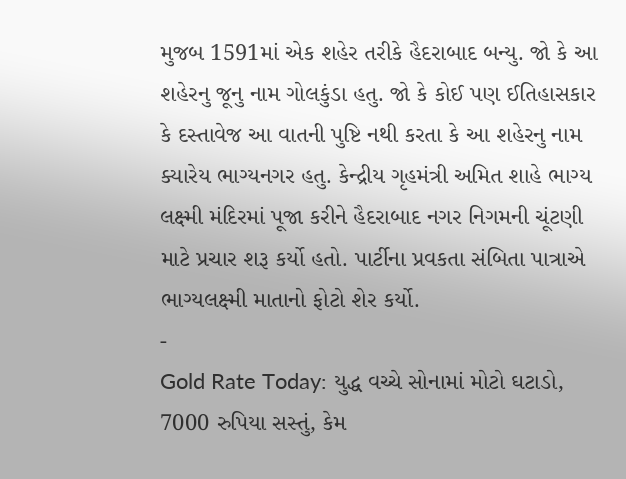મુજબ 1591માં એક શહેર તરીકે હૈદરાબાદ બન્યુ. જો કે આ શહેરનુ જૂનુ નામ ગોલકુંડા હતુ. જો કે કોઈ પણ ઈતિહાસકાર કે દસ્તાવેજ આ વાતની પુષ્ટિ નથી કરતા કે આ શહેરનુ નામ ક્યારેય ભાગ્યનગર હતુ. કેન્દ્રીય ગૃહમંત્રી અમિત શાહે ભાગ્ય લક્ષ્મી મંદિરમાં પૂજા કરીને હૈદરાબાદ નગર નિગમની ચૂંટણી માટે પ્રચાર શરૂ કર્યો હતો. પાર્ટીના પ્રવકતા સંબિતા પાત્રાએ ભાગ્યલક્ષ્મી માતાનો ફોટો શેર કર્યો.
-
Gold Rate Today: યુદ્ધ વચ્ચે સોનામાં મોટો ઘટાડો, 7000 રુપિયા સસ્તું, કેમ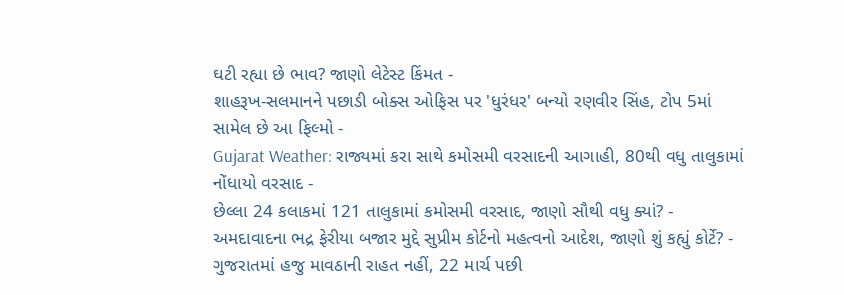ઘટી રહ્યા છે ભાવ? જાણો લેટેસ્ટ કિંમત -
શાહરૂખ-સલમાનને પછાડી બોક્સ ઓફિસ પર 'ધુરંધર' બન્યો રણવીર સિંહ, ટોપ 5માં સામેલ છે આ ફિલ્મો -
Gujarat Weather: રાજ્યમાં કરા સાથે કમોસમી વરસાદની આગાહી, 80થી વધુ તાલુકામાં નોંધાયો વરસાદ -
છેલ્લા 24 કલાકમાં 121 તાલુકામાં કમોસમી વરસાદ, જાણો સૌથી વધુ ક્યાં? -
અમદાવાદના ભદ્ર ફેરીયા બજાર મુદ્દે સુપ્રીમ કોર્ટનો મહત્વનો આદેશ, જાણો શું કહ્યું કોર્ટે? -
ગુજરાતમાં હજુ માવઠાની રાહત નહીં, 22 માર્ચ પછી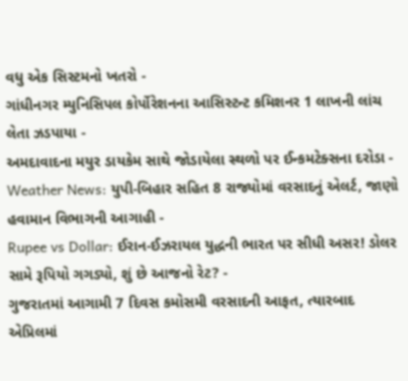વધુ એક સિસ્ટમનો ખતરો -
ગાંધીનગર મ્યુનિસિપલ કોર્પોરેશનના આસિસ્ટન્ટ કમિશનર 1 લાખની લાંચ લેતા ઝડપાયા -
અમદાવાદના મયુર ડાયકેમ સાથે જોડાયેલા સ્થળો પર ઈન્કમટેક્સના દરોડા -
Weather News: યુપી-બિહાર સહિત 8 રાજ્યોમાં વરસાદનું એલર્ટ, જાણો હવામાન વિભાગની આગાહી -
Rupee vs Dollar: ઈરાન-ઈઝરાયલ યુદ્ધની ભારત પર સીધી અસર! ડોલર સામે રૂપિયો ગગડ્યો, શું છે આજનો રેટ? -
ગુજરાતમાં આગામી 7 દિવસ કમોસમી વરસાદની આફત, ત્યારબાદ એપ્રિલમાં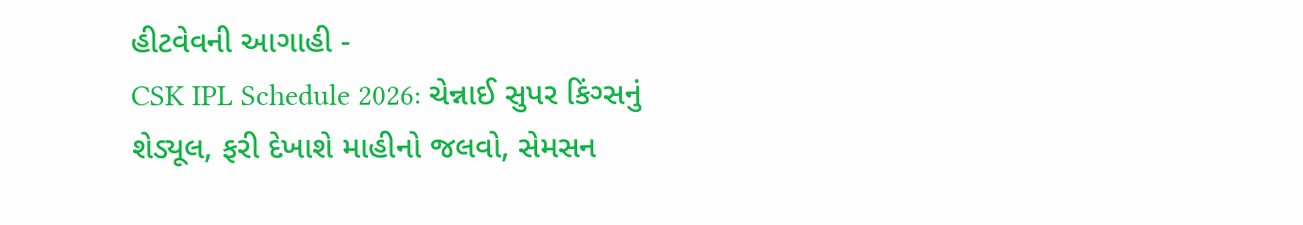હીટવેવની આગાહી -
CSK IPL Schedule 2026: ચેન્નાઈ સુપર કિંગ્સનું શેડ્યૂલ, ફરી દેખાશે માહીનો જલવો, સેમસન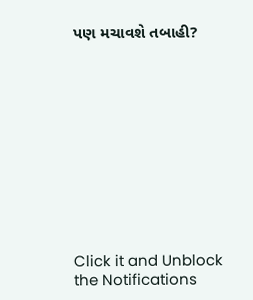પણ મચાવશે તબાહી?











Click it and Unblock the Notifications